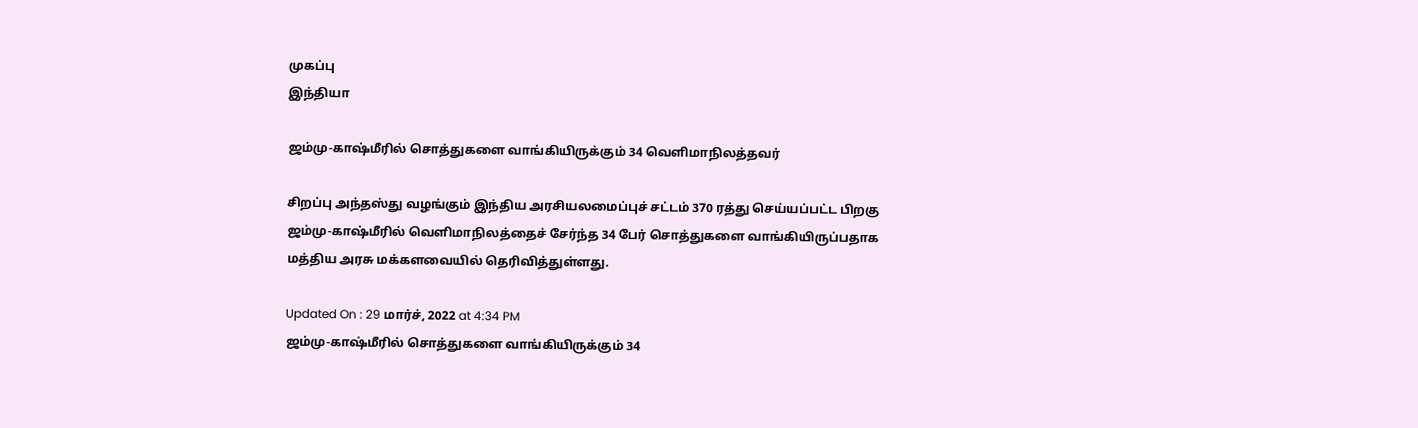முகப்பு
இந்தியா

ஜம்மு-காஷ்மீரில் சொத்துகளை வாங்கியிருக்கும் 34 வெளிமாநிலத்தவர்

சிறப்பு அந்தஸ்து வழங்கும் இந்திய அரசியலமைப்புச் சட்டம் 370 ரத்து செய்யப்பட்ட பிறகு ஜம்மு-காஷ்மீரில் வெளிமாநிலத்தைச் சேர்ந்த 34 பேர் சொத்துகளை வாங்கியிருப்பதாக மத்திய அரசு மக்களவையில் தெரிவித்துள்ளது.

Updated On : 29 மார்ச், 2022 at 4:34 PM
ஜம்மு-காஷ்மீரில் சொத்துகளை வாங்கியிருக்கும் 34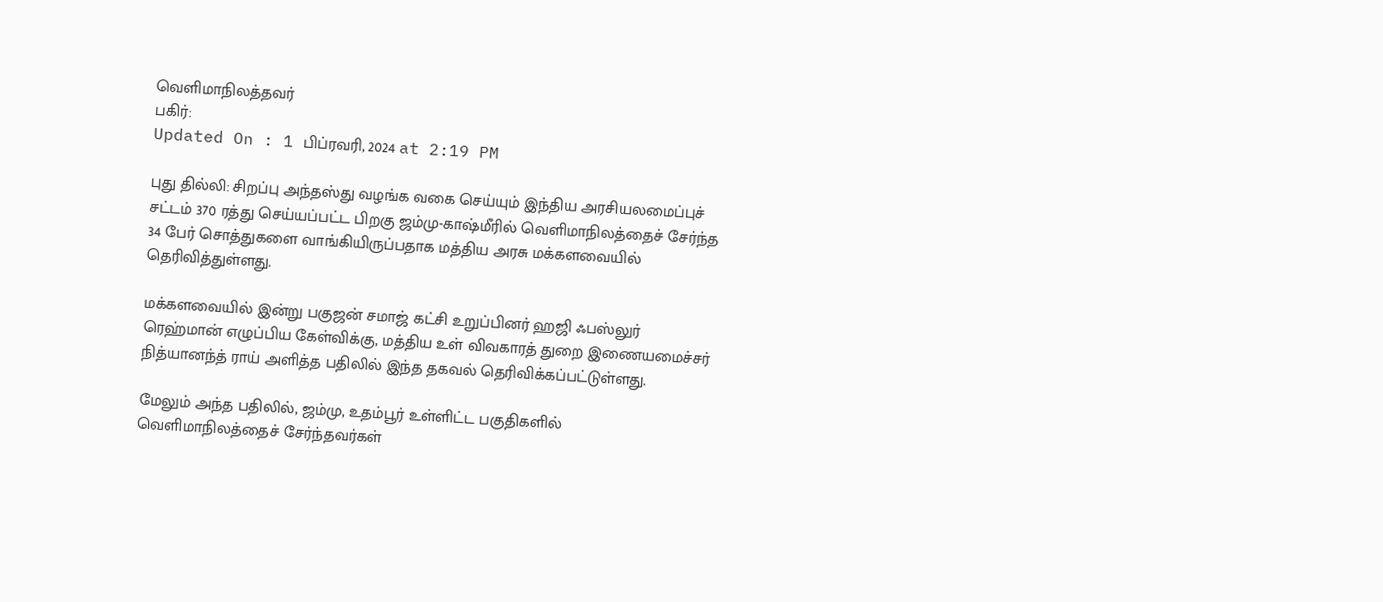வெளிமாநிலத்தவர்
பகிர்:
Updated On : 1 பிப்ரவரி, 2024 at 2:19 PM

புது தில்லி: சிறப்பு அந்தஸ்து வழங்க வகை செய்யும் இந்திய அரசியலமைப்புச் சட்டம் 370 ரத்து செய்யப்பட்ட பிறகு ஜம்மு-காஷ்மீரில் வெளிமாநிலத்தைச் சேர்ந்த 34 பேர் சொத்துகளை வாங்கியிருப்பதாக மத்திய அரசு மக்களவையில் தெரிவித்துள்ளது.

மக்களவையில் இன்று பகுஜன் சமாஜ் கட்சி உறுப்பினர் ஹஜி ஃபஸ்லுர் ரெஹ்மான் எழுப்பிய கேள்விக்கு, மத்திய உள் விவகாரத் துறை இணையமைச்சர் நித்யானந்த் ராய் அளித்த பதிலில் இந்த தகவல் தெரிவிக்கப்பட்டுள்ளது.

மேலும் அந்த பதிலில், ஜம்மு, உதம்பூர் உள்ளிட்ட பகுதிகளில் வெளிமாநிலத்தைச் சேர்ந்தவர்கள்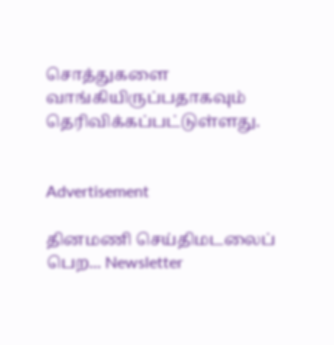சொத்துகளை வாங்கியிருப்பதாகவும் தெரிவிக்கப்பட்டுள்ளது.


Advertisement

தினமணி செய்திமடலைப் பெற... Newsletter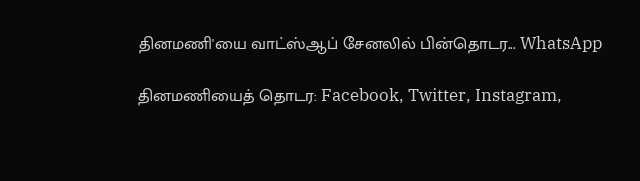தினமணி'யை வாட்ஸ்ஆப் சேனலில் பின்தொடர... WhatsApp

தினமணியைத் தொடர: Facebook, Twitter, Instagram,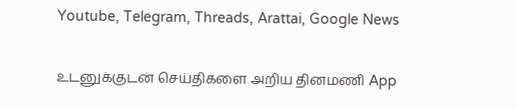Youtube, Telegram, Threads, Arattai, Google News

உடனுக்குடன் செய்திகளை அறிய தினமணி App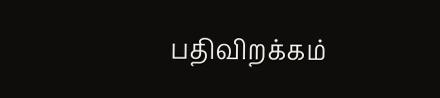பதிவிறக்கம்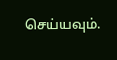செய்யவும்.